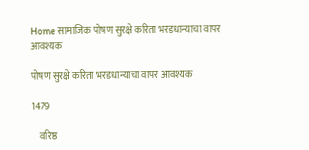Home सामाजिक पोषण सुरक्षे करिता भरडधान्याचा वापर आवश्यक

पोषण सुरक्षे करिता भरडधान्याचा वापर आवश्यक

1479

    वरिष्ठ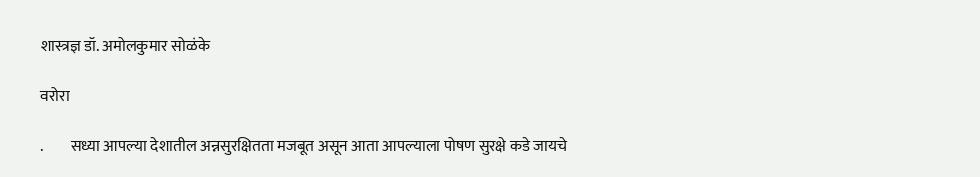शास्त्रज्ञ डॉ. अमोलकुमार सोळंके

वरोरा

.         सध्या आपल्या देशातील अन्नसुरक्षितता मजबूत असून आता आपल्याला पोषण सुरक्षे कडे जायचे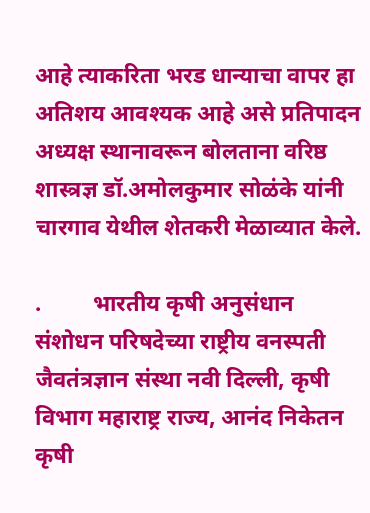आहे त्याकरिता भरड धान्याचा वापर हा अतिशय आवश्यक आहे असे प्रतिपादन अध्यक्ष स्थानावरून बोलताना वरिष्ठ शास्त्रज्ञ डॉ.अमोलकुमार सोळंके यांनी चारगाव येथील शेतकरी मेळाव्यात केले.

.         भारतीय कृषी अनुसंधान संशोधन परिषदेच्या राष्ट्रीय वनस्पती जैवतंत्रज्ञान संस्था नवी दिल्ली, कृषी विभाग महाराष्ट्र राज्य, आनंद निकेतन कृषी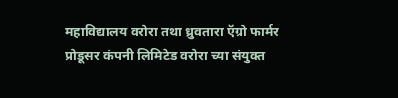महाविद्यालय वरोरा तथा ध्रुवतारा ऍग्रो फार्मर प्रोडूसर कंपनी लिमिटेड वरोरा च्या संयुक्त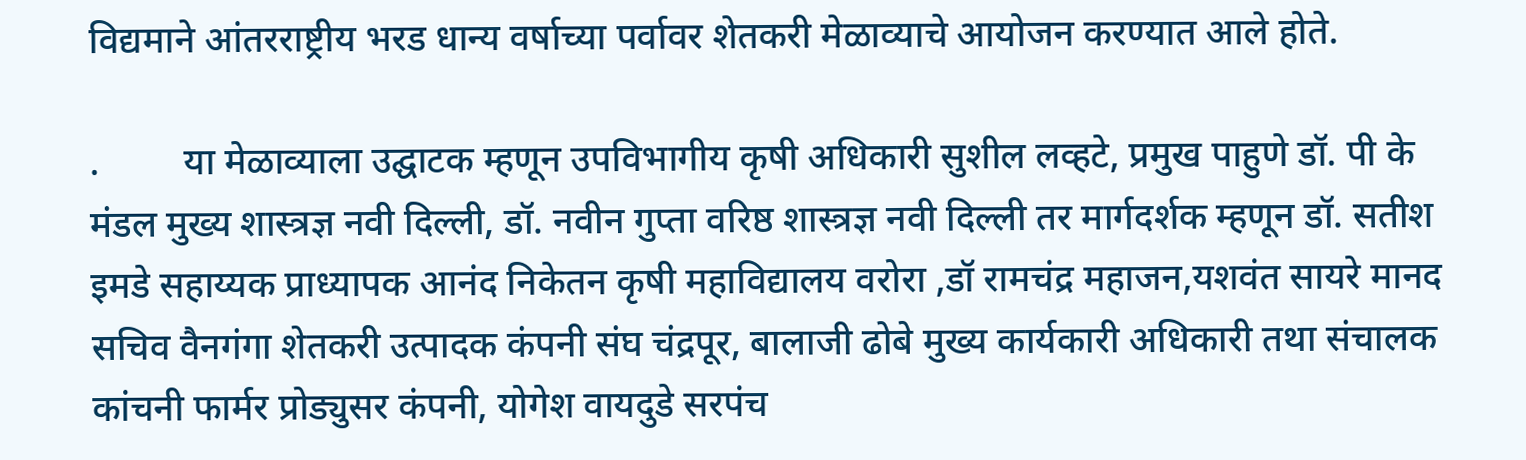विद्यमाने आंतरराष्ट्रीय भरड धान्य वर्षाच्या पर्वावर शेतकरी मेळाव्याचे आयोजन करण्यात आले होते.

.         या मेळाव्याला उद्घाटक म्हणून उपविभागीय कृषी अधिकारी सुशील लव्हटे, प्रमुख पाहुणे डॉ. पी के मंडल मुख्य शास्त्रज्ञ नवी दिल्ली, डॉ. नवीन गुप्ता वरिष्ठ शास्त्रज्ञ नवी दिल्ली तर मार्गदर्शक म्हणून डॉ. सतीश इमडे सहाय्यक प्राध्यापक आनंद निकेतन कृषी महाविद्यालय वरोरा ,डॉ रामचंद्र महाजन,यशवंत सायरे मानद सचिव वैनगंगा शेतकरी उत्पादक कंपनी संघ चंद्रपूर, बालाजी ढोबे मुख्य कार्यकारी अधिकारी तथा संचालक कांचनी फार्मर प्रोड्युसर कंपनी, योगेश वायदुडे सरपंच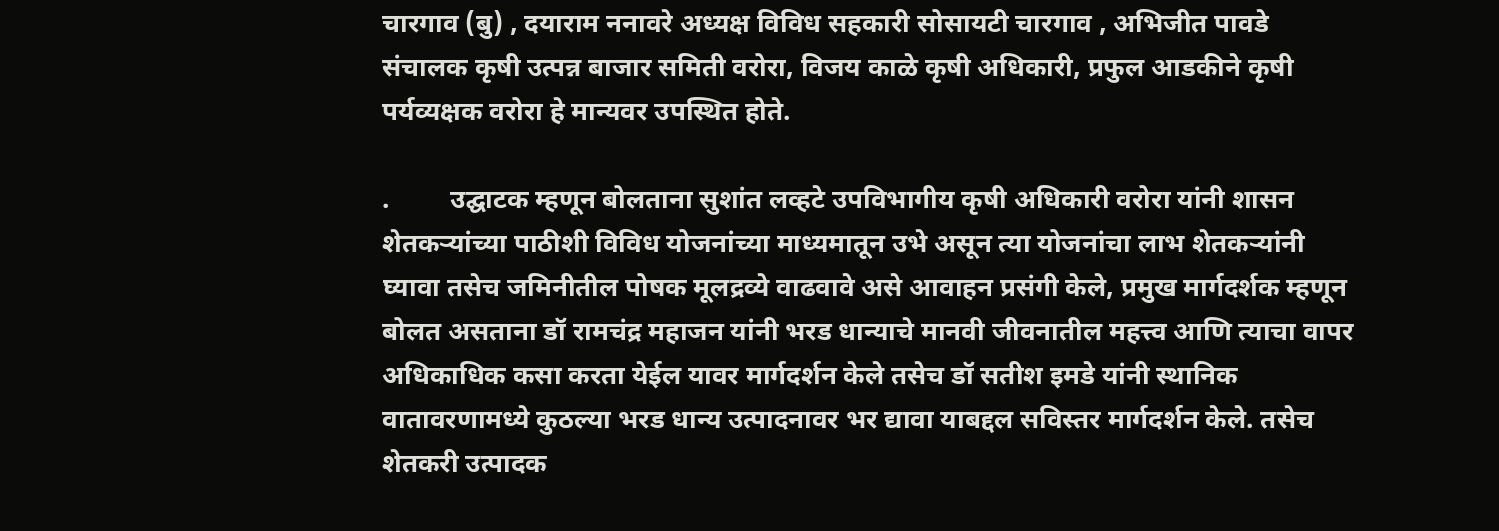चारगाव (बु) , दयाराम ननावरे अध्यक्ष विविध सहकारी सोसायटी चारगाव , अभिजीत पावडे संचालक कृषी उत्पन्न बाजार समिती वरोरा, विजय काळे कृषी अधिकारी, प्रफुल आडकीने कृषी पर्यव्यक्षक वरोरा हे मान्यवर उपस्थित होते.

.         उद्घाटक म्हणून बोलताना सुशांत लव्हटे उपविभागीय कृषी अधिकारी वरोरा यांनी शासन शेतकऱ्यांच्या पाठीशी विविध योजनांच्या माध्यमातून उभे असून त्या योजनांचा लाभ शेतकऱ्यांनी घ्यावा तसेच जमिनीतील पोषक मूलद्रव्ये वाढवावे असे आवाहन प्रसंगी केले, प्रमुख मार्गदर्शक म्हणून बोलत असताना डॉ रामचंद्र महाजन यांनी भरड धान्याचे मानवी जीवनातील महत्त्व आणि त्याचा वापर अधिकाधिक कसा करता येईल यावर मार्गदर्शन केले तसेच डॉ सतीश इमडे यांनी स्थानिक वातावरणामध्ये कुठल्या भरड धान्य उत्पादनावर भर द्यावा याबद्दल सविस्तर मार्गदर्शन केले. तसेच शेतकरी उत्पादक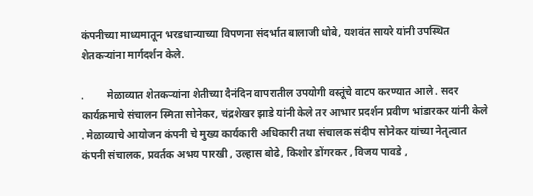कंपनीच्या माध्यमातून भरडधान्याच्या विपणना संदर्भात बालाजी धोबे, यशवंत सायरे यांनी उपस्थित शेतकऱ्यांना मार्गदर्शन केले.

.         मेळाव्यात शेतकऱ्यांना शेतीच्या दैनंदिन वापरातील उपयोगी वस्तूंचे वाटप करण्यात आले . सदर कार्यक्रमाचे संचालन स्मिता सोनेकर, चंद्रशेखर झाडे यांनी केले तर आभार प्रदर्शन प्रवीण भांडारकर यांनी केले . मेळाव्याचे आयोजन कंपनी चे मुख्य कार्यकारी अधिकारी तथा संचालक संदीप सोनेकर यांच्या नेतृत्वात कंपनी संचालक, प्रवर्तक अभय पारखी , उल्हास बोढे, किशोर डोंगरकर , विजय पावडे ,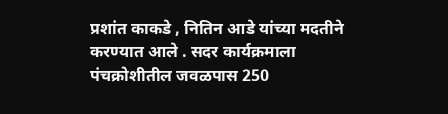प्रशांत काकडे , नितिन आडे यांच्या मदतीने करण्यात आले . सदर कार्यक्रमाला पंचक्रोशीतील जवळपास 250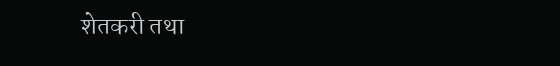शेतकरी तथा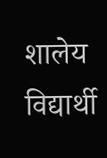शालेय विद्यार्थी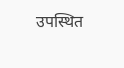उपस्थित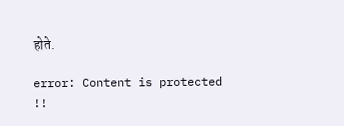होते.

error: Content is protected !!